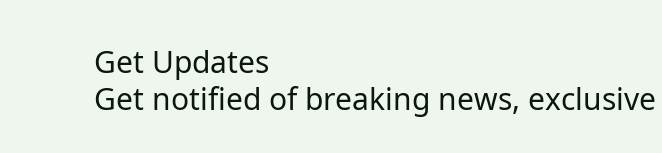Get Updates
Get notified of breaking news, exclusive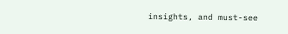insights, and must-see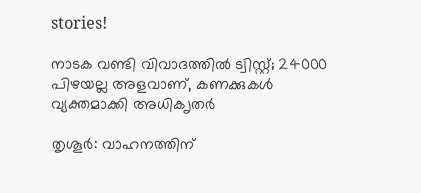stories!

നാടക വണ്ടി വിവാദത്തില്‍ ട്വിസ്റ്റ്; 24000 പിഴയല്ല അളവാണ്, കണക്കുകള്‍ വ്യക്തമാക്കി അധിക‍ൃതര്‍

തൃശൂര്‍: വാഹനത്തിന്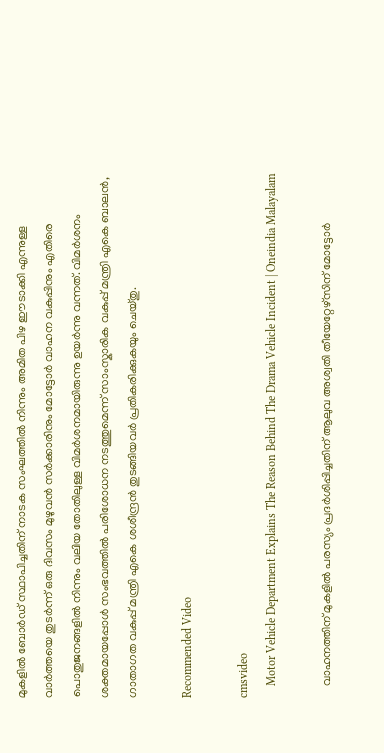മുകളില്‍ ബോര്‍ഡ് സ്ഥാപിച്ചതിന് നാടക സംഘത്തില്‍ നിന്നും അമിത പിഴ ഈടാക്കി എന്നുള്ള വാര്‍ത്തയെ തുടര്‍ന്ന് ഒരു ദിവസം മുഴുവന്‍ സര്‍ക്കാരിനും മോട്ടോര്‍ വാഹന വകുപ്പിനും എതിരെ പൊതുജനങ്ങളില്‍ നിന്നും വലിയ തോതിലുള്ള വിമര്‍ശനമായിരുന്നു ഉയര്‍ന്നു വന്നത്. വിമര്‍ശനം ശക്തമായപ്പോള്‍ സംഭവത്തില്‍ പരിശോധന നടത്തുമെന്ന് സാംസ്കാരിക വകുപ്പ് മന്ത്രി എകെ ബാലന്‍, ഗാതാഗത വകുപ്പ് മന്ത്രി എകെ ശശീന്ദ്രന്‍ തുടങ്ങിയവര്‍ പ്രതികരിക്കുകയും ചെയ്തു.

Recommended Video

cmsvideo
    Motor Vehicle Department Explains The Reason Behind The Drama Vehicle Incident | Oneindia Malayalam

    വാഹനത്തിന് മുകളില്‍ പരസ്യം പ്രദര്‍ശിപ്പിച്ചതിന് ആലുവ അശ്വതി തീയേറ്റേഴ്സിന് മോട്ടോര്‍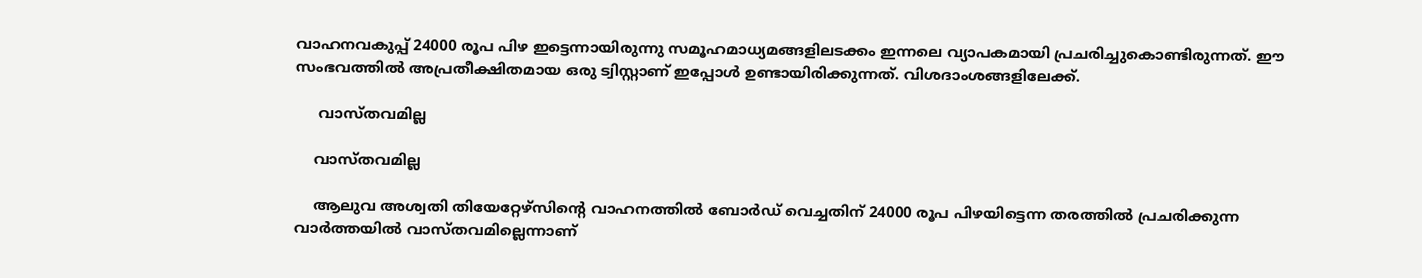വാഹനവകുപ്പ് 24000 രൂപ പിഴ ഇട്ടെന്നായിരുന്നു സമൂഹമാധ്യമങ്ങളിലടക്കം ഇന്നലെ വ്യാപകമായി പ്രചരിച്ചുകൊണ്ടിരുന്നത്. ഈ സംഭവത്തില്‍ അപ്രതീക്ഷിതമായ ഒരു ട്വിസ്റ്റാണ് ഇപ്പോള്‍ ഉണ്ടായിരിക്കുന്നത്. വിശദാംശങ്ങളിലേക്ക്.

     വാസ്തവമില്ല

    വാസ്തവമില്ല

    ആലുവ അശ്വതി തിയേറ്റേഴ്സിന്‍റെ വാഹനത്തില്‍ ബോര്‍‌ഡ് വെച്ചതിന് 24000 രൂപ പിഴയിട്ടെന്ന തരത്തില്‍ പ്രചരിക്കുന്ന വാര്‍ത്തയില്‍ വാസ്തവമില്ലെന്നാണ്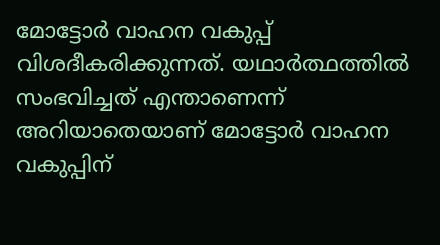മോട്ടോര്‍ വാഹന വകുപ്പ് വിശദീകരിക്കുന്നത്. യഥാര്‍ത്ഥത്തില്‍ സംഭവിച്ചത് എന്താണെന്ന് അറിയാതെയാണ് മോട്ടോര്‍ വാഹന വകുപ്പിന്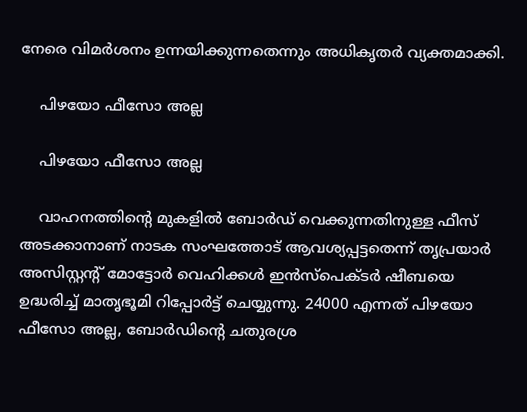നേരെ വിമര്‍ശനം ഉന്നയിക്കുന്നതെന്നും അധികൃതര്‍ വ്യക്തമാക്കി.

    പിഴയോ ഫീസോ അല്ല

    പിഴയോ ഫീസോ അല്ല

    വാഹനത്തിന്‍റെ മുകളില്‍ ബോര്‍ഡ് വെക്കുന്നതിനുള്ള ഫീസ് അടക്കാനാണ് നാടക സംഘത്തോട് ആവശ്യപ്പട്ടതെന്ന് തൃപ്രയാര്‍ അസിസ്റ്റന്‍റ് മോട്ടോര്‍ വെഹിക്കള്‍ ഇന്‍സ്പെക്ടര്‍ ഷീബയെ ഉദ്ധരിച്ച് മാതൃഭൂമി റിപ്പോര്‍ട്ട് ചെയ്യുന്നു. 24000 എന്നത് പിഴയോ ഫീസോ അല്ല, ബോര്‍ഡിന്‍റെ ചതുരശ്ര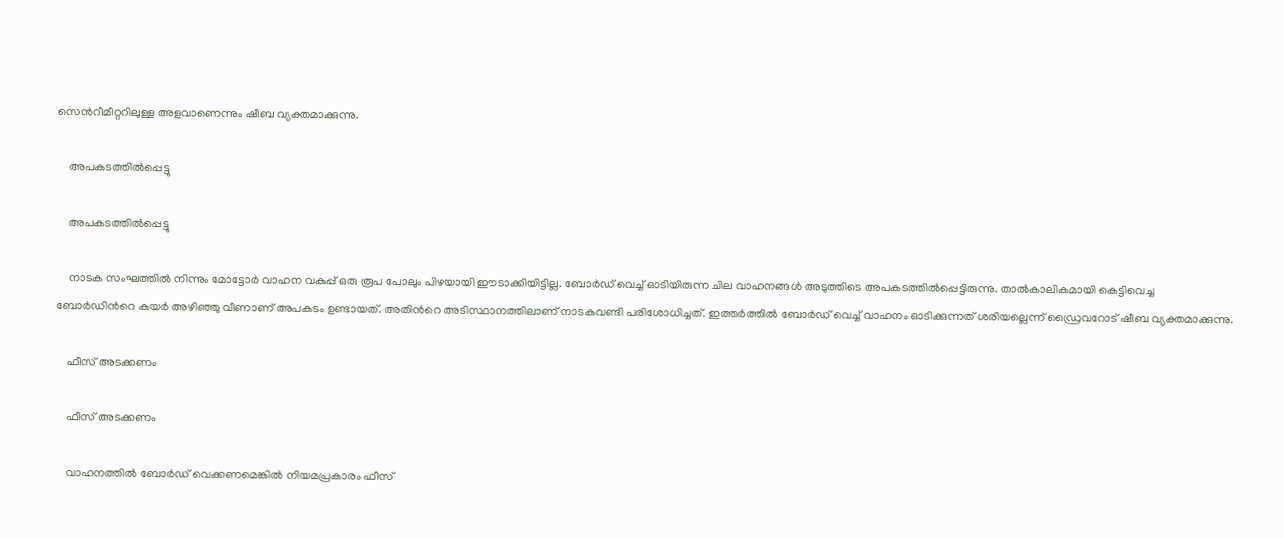സെന്‍റീമീറ്ററിലുള്ള അളവാണെന്നും ഷീബ വ്യക്തമാക്കുന്നു.

    അപകടത്തില്‍പ്പെട്ടു

    അപകടത്തില്‍പ്പെട്ടു

    നാടക സംഘത്തില്‍ നിന്നും മോട്ടോര്‍ വാഹന വകുപ്പ് ഒരു രൂപ പോലും പിഴയായി ഈടാക്കിയിട്ടില്ല. ബോര്‍ഡ് വെച്ച് ഓടിയിരുന്ന ചില വാഹനങ്ങള്‍ അടുത്തിടെ അപകടത്തില്‍പ്പെട്ടിരുന്നു. താല്‍കാലികമായി കെട്ടിവെച്ച ബോര്‍ഡിന്‍റെ കയര്‍ അഴിഞ്ഞു വീണാണ് അപകടം ഉണ്ടായത്. അതിന്‍റെ അടിസ്ഥാനത്തിലാണ് നാടകവണ്ടി പരിശോധിച്ചത്. ഇത്തര്‍ത്തില്‍ ബോര്‍ഡ് വെച്ച് വാഹനം ഓടിക്കുന്നത് ശരിയല്ലെന്ന് ഡ്രൈവറോട് ഷീബ വ്യക്തമാക്കുന്നു.

    ഫീസ് അടക്കണം

    ഫീസ് അടക്കണം

    വാഹനത്തില്‍ ബോര്‍ഡ് വെക്കണമെങ്കില്‍ നിയമപ്രകാരം ഫീസ്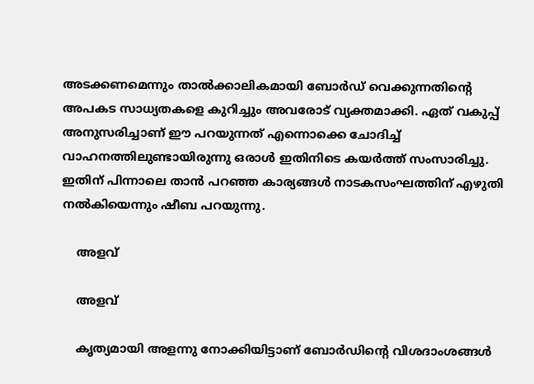അടക്കണമെന്നും താല്‍ക്കാലികമായി ബോര്‍ഡ‍് വെക്കുന്നതിന്‍റെ അപകട സാധ്യതകളെ കുറിച്ചും അവരോട് വ്യക്തമാക്കി. ഏത് വകുപ്പ് അനുസരിച്ചാണ് ഈ പറയുന്നത് എന്നൊക്കെ ചോദിച്ച് വാഹനത്തിലുണ്ടായിരുന്നു ഒരാള്‍ ഇതിനിടെ കയര്‍ത്ത് സംസാരിച്ചു. ഇതിന് പിന്നാലെ താന്‍ പറഞ്ഞ കാര്യങ്ങള്‍ നാടകസംഘത്തിന് എഴുതി നല്‍കിയെന്നും ഷീബ പറയുന്നു.

    അളവ്

    അളവ്

    കൃത്യമായി അളന്നു നോക്കിയിട്ടാണ് ബോര്‍ഡിന്‍റെ വിശദാംശങ്ങള്‍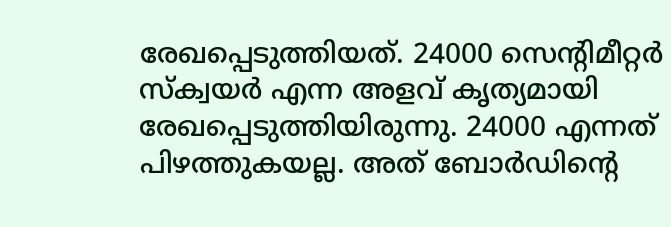രേഖപ്പെടുത്തിയത്. 24000 സെന്റിമീറ്റര്‍ സ്‌ക്വയര്‍ എന്ന അളവ് കൃത്യമായി രേഖപ്പെടുത്തിയിരുന്നു. 24000 എന്നത് പിഴത്തുകയല്ല. അത് ബോര്‍ഡിന്റെ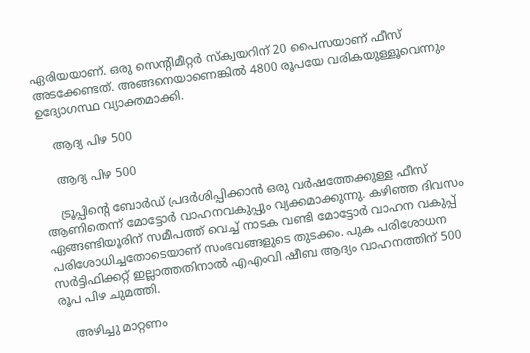ഏരിയയാണ്. ഒരു സെന്റിമീറ്റര്‍ സ്‌ക്വയറിന് 20 പൈസയാണ് ഫീസ് അടക്കേണ്ടത്. അങ്ങനെയാണെങ്കില്‍ 4800 രൂപയേ വരികയുള്ളൂവെന്നും ഉദ്യോഗസ്ഥ വ്യാക്തമാക്കി.

    ആദ്യ പിഴ 500

    ആദ്യ പിഴ 500

    ട്രൂപ്പിന്‍റെ ബോര്‍ഡ് പ്രദര്‍ശിപ്പിക്കാന്‍ ഒരു വര്‍ഷത്തേക്കുള്ള ഫീസ് ആണിതെന്ന് മോട്ടോര്‍ വാഹനവകുപ്പും വ്യക്കമാക്കുന്നു. കഴിഞ്ഞ ദിവസം ഏങ്ങണ്ടിയൂരിന് സമീപത്ത് വെച്ച് നാടക വണ്ടി മോട്ടോര്‍ വാഹന വകുപ്പ് പരിശോധിച്ചതോടെയാണ് സംഭവങ്ങളുടെ തുടക്കം. പുക പരിശോധന സര്‍ട്ടിഫിക്കറ്റ് ഇല്ലാത്തതിനാല്‍ എഎംവി ഷീബ ആദ്യം വാഹനത്തിന് 500 രൂപ പിഴ ചുമത്തി.

    അഴിച്ചു മാറ്റണം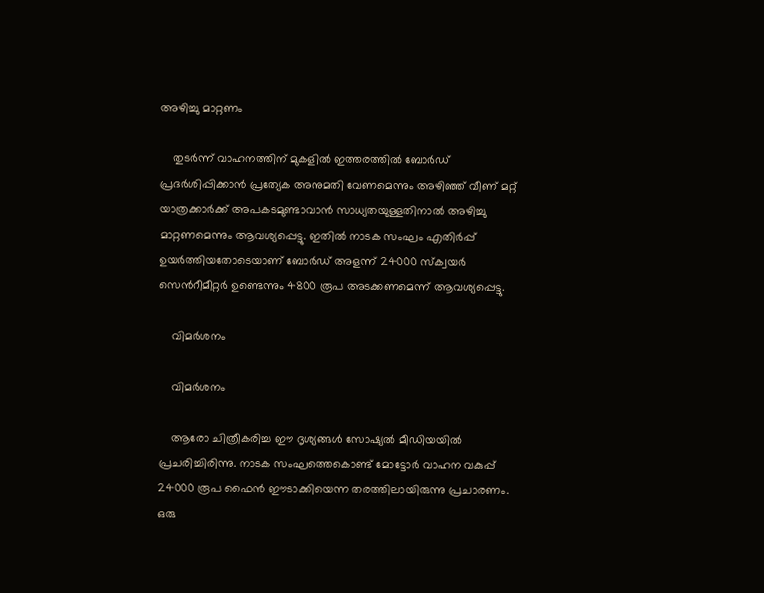അഴിച്ചു മാറ്റണം

    തുടര്‍ന്ന് വാഹനത്തിന് മുകളില്‍ ഇത്തരത്തില്‍ ബോര്‍ഡ് പ്രദര്‍ശിപ്പിക്കാന്‍ പ്രത്യേക അനുമതി വേണമെന്നും അഴിഞ്ഞ് വീണ് മറ്റ് യാത്രക്കാര്‍ക്ക് അപകടമുണ്ടാവാന്‍‌ സാധ്യതയുള്ളതിനാല്‍ അഴിച്ചു മാറ്റണമെന്നും ആവശ്യപ്പെട്ടു. ഇതില്‍ നാടക സംഘം എതിര്‍പ്പ് ഉയര്‍ത്തിയതോടെയാണ് ബോര്‍ഡ് അളന്ന് 24000 സ്ക്വയര്‍ സെന്‍റീമീറ്റര്‍ ഉണ്ടെന്നും 4800 രൂപ അടക്കണമെന്ന് ആവശ്യപ്പെട്ടു.

    വിമര്‍ശനം

    വിമര്‍ശനം

    ആരോ ചിത്രീകരിച്ച ഈ ദൃശ്യങ്ങള്‍ സോഷ്യല്‍ മീഡിയയില്‍ പ്രചരിച്ചിരിന്നു. നാടക സംഘത്തെകൊണ്ട് മോട്ടോര്‍ വാഹന വകുപ്പ് 24000 രൂപ ഫൈൻ ഈടാക്കിയെന്ന തരത്തിലായിരുന്നു പ്രചാരണം. ഒരു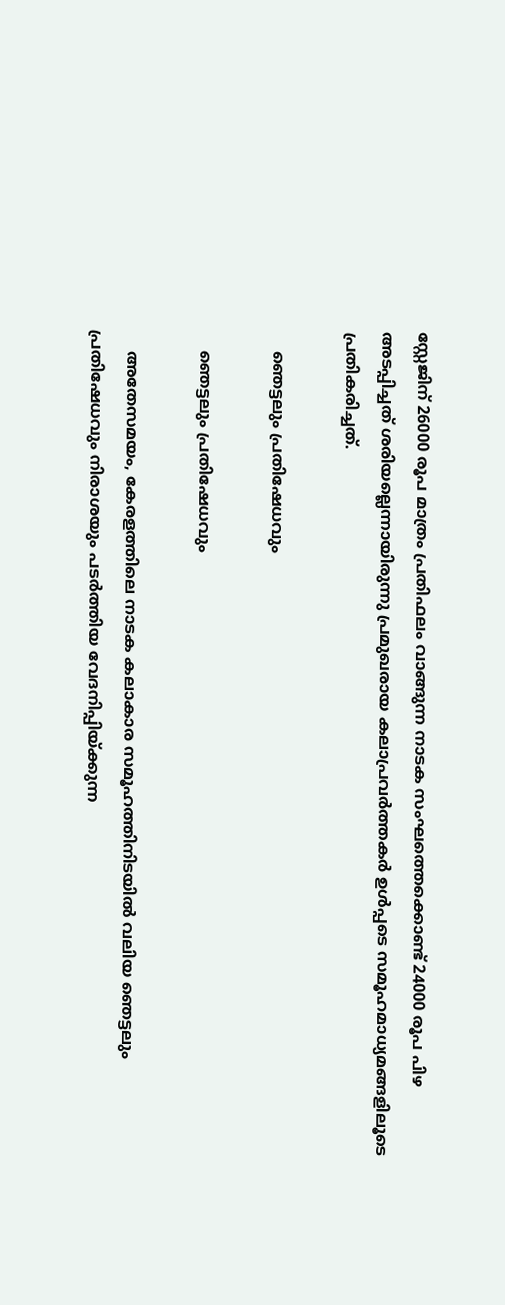സ്റ്റേജിന് 26000 രൂപ മാത്രം പ്രതിഫലം വാങ്ങുന്ന നാടക സംഘത്തെക്കൊണ്ട് 24000 രൂപ പിഴ അടപ്പിച്ചത് ശരിയല്ലെന്നായിരുന്നു പ്രമുഖരായ കലാപ്രവര്‍ത്തകര്‍ ഉള്‍പ്പടെ സമൂഹമാധ്യമങ്ങളിലൂടെ പ്രതികരിച്ചത്.

    ഞെട്ടലും പ്രതിഷേധവും

    ഞെട്ടലും പ്രതിഷേധവും

    അതേസമയം, കേരളത്തിലെ നാടക കലാകാര സമൂഹത്തിനിടയിൽ വലിയ ഞെട്ടലും പ്രതിഷേധവും നിരാശയും പടർത്തിയ വേദനിപ്പിയ്ക്കുന്ന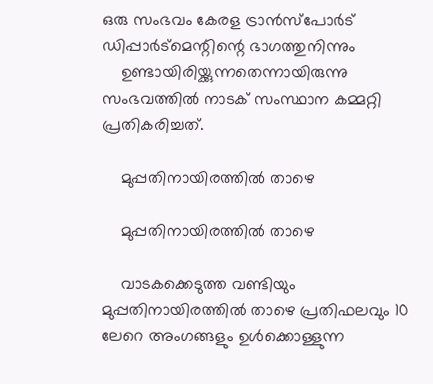ഒരു സംഭവം കേരള ട്രാൻസ്പോർട് ഡിപ്പാർട്മെന്റിന്റെ ഭാഗത്തുനിന്നും
    ഉണ്ടായിരിയ്ക്കുന്നതെന്നായിരുന്നു സംഭവത്തില്‍ നാടക് സംസ്ഥാന കമ്മറ്റി പ്രതികരിച്ചത്.

    മുപ്പതിനായിരത്തിൽ താഴെ

    മുപ്പതിനായിരത്തിൽ താഴെ

    വാടകക്കെടുത്ത വണ്ടിയും മുപ്പതിനായിരത്തിൽ താഴെ പ്രതിഫലവും 10 ലേറെ അംഗങ്ങളും ഉൾക്കൊള്ളുന്ന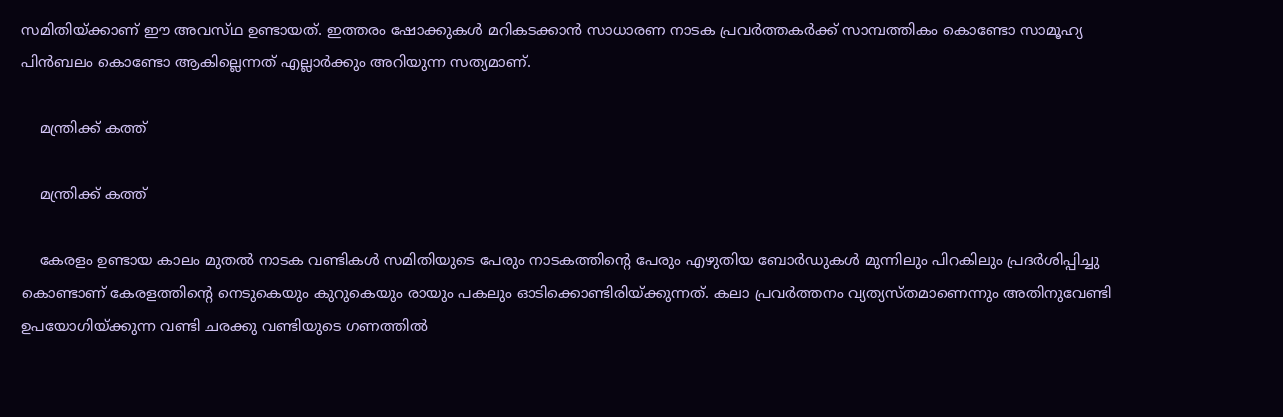സമിതിയ്ക്കാണ് ഈ അവസ്‌ഥ ഉണ്ടായത്. ഇത്തരം ഷോക്കുകൾ മറികടക്കാൻ സാധാരണ നാടക പ്രവർത്തകർക്ക് സാമ്പത്തികം കൊണ്ടോ സാമൂഹ്യ പിൻബലം കൊണ്ടോ ആകില്ലെന്നത് എല്ലാർക്കും അറിയുന്ന സത്യമാണ്.

    മന്ത്രിക്ക് കത്ത്

    മന്ത്രിക്ക് കത്ത്

    കേരളം ഉണ്ടായ കാലം മുതൽ നാടക വണ്ടികൾ സമിതിയുടെ പേരും നാടകത്തിന്റെ പേരും എഴുതിയ ബോർഡുകൾ മുന്നിലും പിറകിലും പ്രദർശിപ്പിച്ചു കൊണ്ടാണ് കേരളത്തിന്റെ നെടുകെയും കുറുകെയും രായും പകലും ഓടിക്കൊണ്ടിരിയ്ക്കുന്നത്. കലാ പ്രവർത്തനം വ്യത്യസ്തമാണെന്നും അതിനുവേണ്ടി ഉപയോഗിയ്ക്കുന്ന വണ്ടി ചരക്കു വണ്ടിയുടെ ഗണത്തിൽ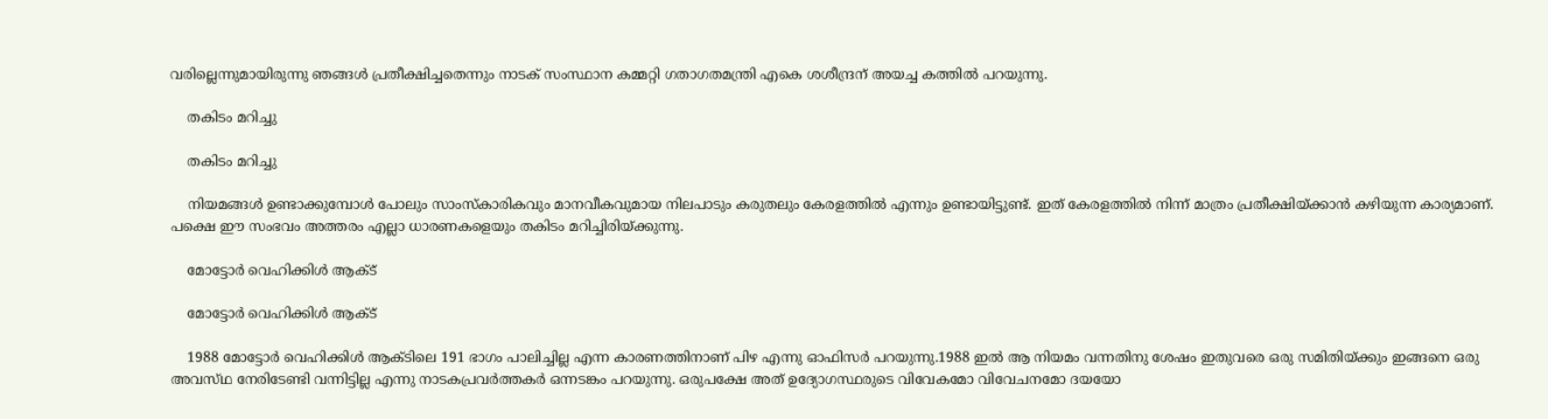വരില്ലെന്നുമായിരുന്നു ഞങ്ങൾ പ്രതീക്ഷിച്ചതെന്നും നാടക് സംസ്ഥാന കമ്മറ്റി ഗതാഗതമന്ത്രി എകെ ശശീന്ദ്രന് അയച്ച കത്തില്‍ പറയുന്നു.

    തകിടം മറിച്ചു

    തകിടം മറിച്ചു

    നിയമങ്ങൾ ഉണ്ടാക്കുമ്പോൾ പോലും സാംസ്‌കാരികവും മാനവീകവുമായ നിലപാടും കരുതലും കേരളത്തിൽ എന്നും ഉണ്ടായിട്ടുണ്ട്. ഇത് കേരളത്തിൽ നിന്ന്‌ മാത്രം പ്രതീക്ഷിയ്ക്കാൻ കഴിയുന്ന കാര്യമാണ്. പക്ഷെ ഈ സംഭവം അത്തരം എല്ലാ ധാരണകളെയും തകിടം മറിച്ചിരിയ്ക്കുന്നു.

    മോട്ടോർ വെഹിക്കിൾ ആക്ട്

    മോട്ടോർ വെഹിക്കിൾ ആക്ട്

    1988 മോട്ടോർ വെഹിക്കിൾ ആക്ടിലെ 191 ഭാഗം പാലിച്ചില്ല എന്ന കാരണത്തിനാണ് പിഴ എന്നു ഓഫിസർ പറയുന്നു.1988 ഇൽ ആ നിയമം വന്നതിനു ശേഷം ഇതുവരെ ഒരു സമിതിയ്ക്കും ഇങ്ങനെ ഒരു അവസ്‌ഥ നേരിടേണ്ടി വന്നിട്ടില്ല എന്നു നാടകപ്രവർത്തകർ ഒന്നടങ്കം പറയുന്നു. ഒരുപക്ഷേ അത് ഉദ്യോഗസ്ഥരുടെ വിവേകമോ വിവേചനമോ ദയയോ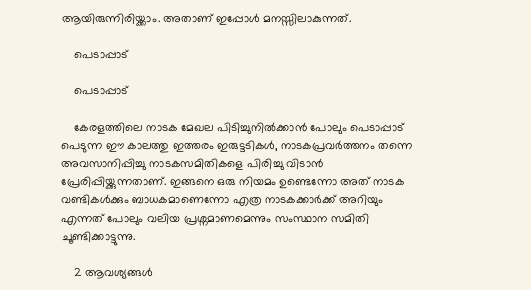ആയിരുന്നിരിയ്ക്കാം. അതാണ് ഇപ്പോൾ മനസ്സിലാകുന്നത്.

    പെടാപ്പാട്

    പെടാപ്പാട്

    കേരളത്തിലെ നാടക മേഖല പിടിച്ചുനിൽക്കാൻ പോലും പെടാപ്പാട് പെടുന്ന ഈ കാലത്തു ഇത്തരം ഇരുട്ടടികൾ, നാടകപ്രവർത്തനം തന്നെ അവസാനിപ്പിച്ചു നാടകസമിതികളെ പിരിച്ചു വിടാൻ പ്രേരിപ്പിയ്ക്കുന്നതാണ്. ഇങ്ങനെ ഒരു നിയമം ഉണ്ടെന്നോ അത് നാടക വണ്ടികൾക്കും ബാധകമാണെന്നോ എത്ര നാടകക്കാർക്ക് അറിയും എന്നത് പോലും വലിയ പ്രശ്നമാണമെന്നും സംസ്ഥാന സമിതി ചൂണ്ടിക്കാട്ടുന്നു.

    2 ആവശ്യങ്ങള്‍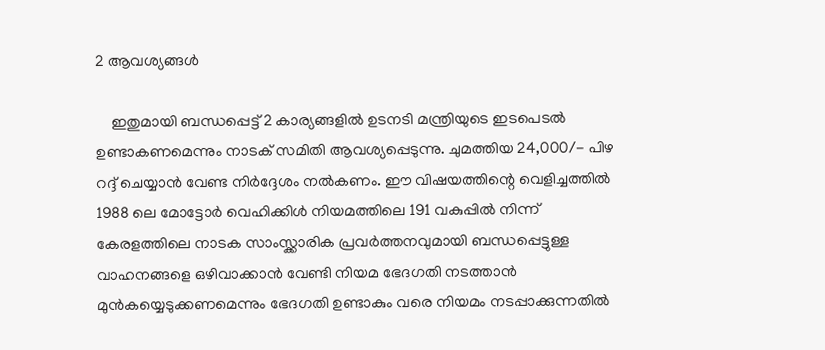2 ആവശ്യങ്ങള്‍

    ഇതുമായി ബന്ധപ്പെട്ട് 2 കാര്യങ്ങളിൽ ഉടനടി മന്ത്രിയുടെ ഇടപെടൽ ഉണ്ടാകണമെന്നും നാടക് സമിതി ആവശ്യപ്പെടുന്നു. ചുമത്തിയ 24,000/- പിഴ റദ്ദ് ചെയ്യാൻ വേണ്ട നിർദ്ദേശം നൽകണം. ഈ വിഷയത്തിന്റെ വെളിച്ചത്തിൽ 1988 ലെ മോട്ടോർ വെഹിക്കിൾ നിയമത്തിലെ 191 വകുപ്പിൽ നിന്ന്‌ കേരളത്തിലെ നാടക സാംസ്ക്കാരിക പ്രവർത്തനവുമായി ബന്ധപ്പെട്ടുള്ള വാഹനങ്ങളെ ഒഴിവാക്കാൻ വേണ്ടി നിയമ ഭേദഗതി നടത്താൻ മുൻകയ്യെടുക്കണമെന്നും ഭേദഗതി ഉണ്ടാകും വരെ നിയമം നടപ്പാക്കുന്നതിൽ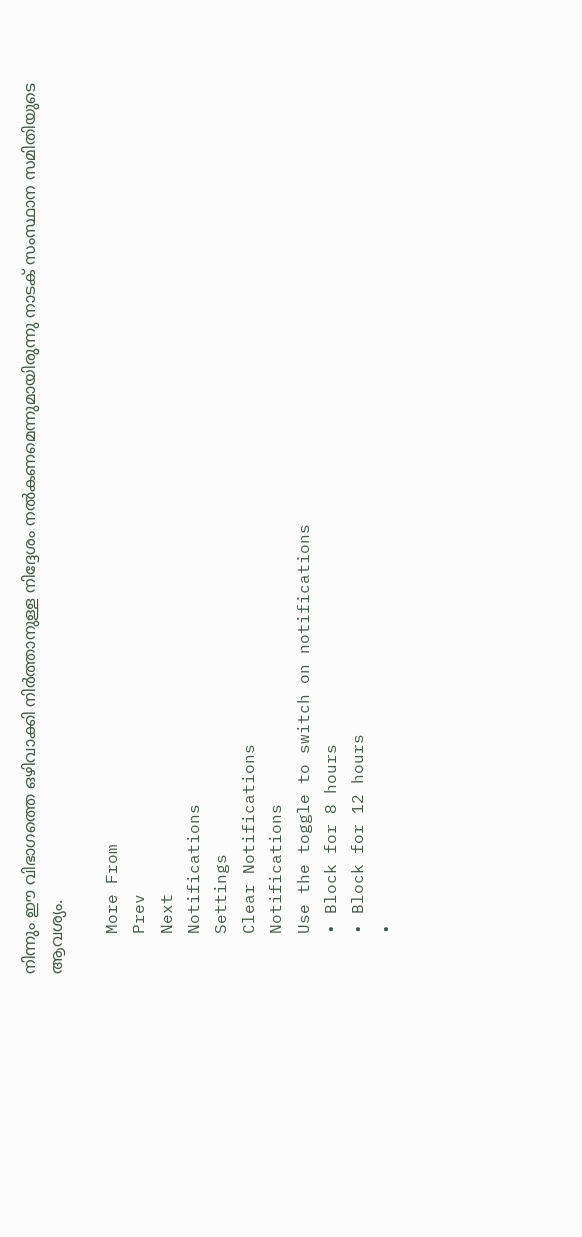നിന്നും ഈ വിഭാഗത്തെ ഒഴിവാക്കി നിർത്താനുള്ള നിദ്ദേശം നൽകണമെന്നുമായിരുന്നു നാടക് സംസ്ഥാന സമിതിയുടെ ആവശ്യം.

    More From
    Prev
    Next
    Notifications
    Settings
    Clear Notifications
    Notifications
    Use the toggle to switch on notifications
    • Block for 8 hours
    • Block for 12 hours
    •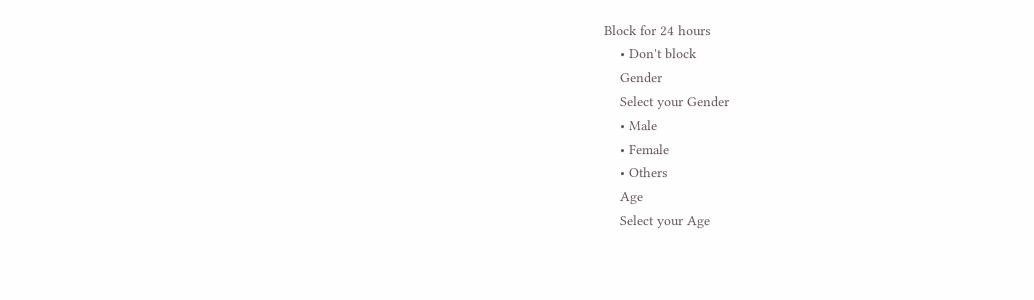Block for 24 hours
    • Don't block
    Gender
    Select your Gender
    • Male
    • Female
    • Others
    Age
    Select your Age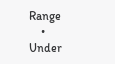Range
    • Under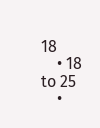18
    • 18 to 25
    •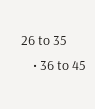26 to 35
    • 36 to 45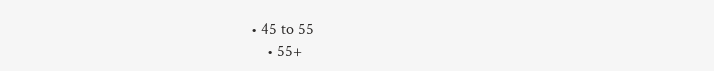• 45 to 55
    • 55+